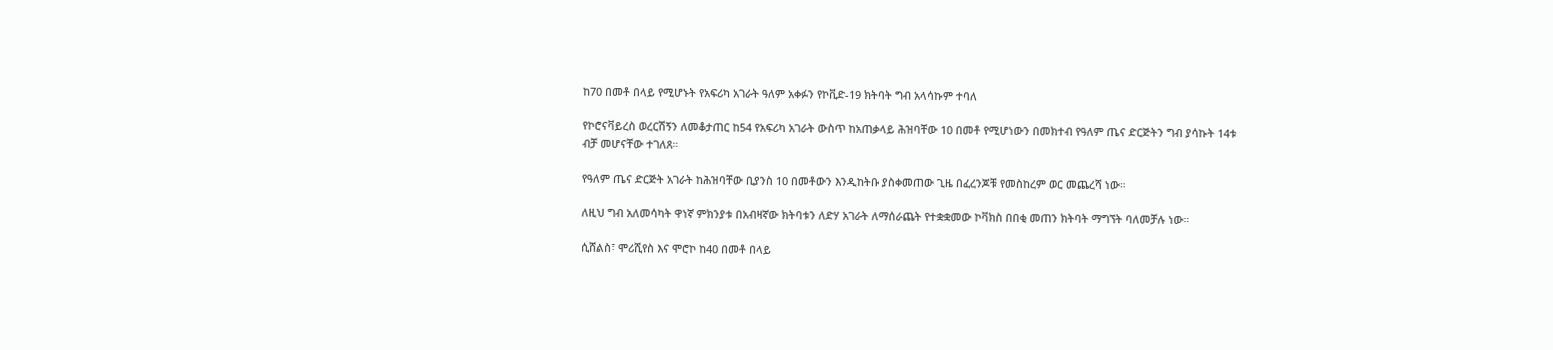ከ70 በመቶ በላይ የሚሆኑት የአፍሪካ አገራት ዓለም አቀፉን የኮቪድ-19 ክትባት ግብ አላሳኩም ተባለ

የኮሮናቫይረስ ወረርሽኝን ለመቆታጠር ከ54 የአፍሪካ አገራት ውስጥ ከአጠቃላይ ሕዝባቸው 10 በመቶ የሚሆነውን በመክተብ የዓለም ጤና ድርጅትን ግብ ያሳኩት 14ቱ ብቻ መሆናቸው ተገለጸ።

የዓለም ጤና ድርጅት አገራት ከሕዝባቸው ቢያንስ 10 በመቶውን እንዲከትቡ ያስቀመጠው ጊዜ በፈረንጆቹ የመስከረም ወር መጨረሻ ነው።

ለዚህ ግብ አለመሳካት ዋነኛ ምክንያቱ በአብዛኛው ክትባቱን ለድሃ አገራት ለማሰራጨት የተቋቋመው ኮቫክስ በበቂ መጠን ክትባት ማግኘት ባለመቻሉ ነው።

ሲሸልስ፣ ሞሪሺየስ እና ሞሮኮ ከ40 በመቶ በላይ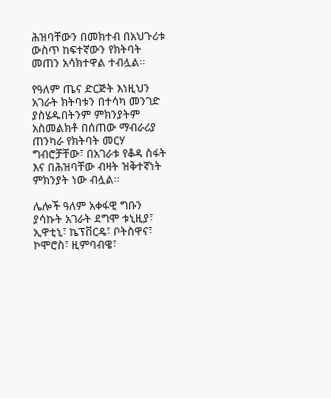ሕዝባቸውን በመክተብ በአህጉሪቱ ውስጥ ከፍተኛውን የክትባት መጠን አሳክተዋል ተብሏል።

የዓለም ጤና ድርጅት እነዚህን አገራት ክትባቱን በተሳካ መንገድ ያስሄዱበትንም ምክንያትም አስመልክቶ በሰጠው ማብራሪያ ጠንካራ የክትባት መርሃ ግብሮቻቸው፣ በአገራቱ የቆዳ ስፋት እና በሕዝባቸው ብዛት ዝቅተኛነት ምክንያት ነው ብሏል።

ሌሎች ዓለም አቀፋዊ ግቡን ያሳኩት አገራት ደግሞ ቱኒዚያ፣ ኢዋቲኒ፣ ኬፕቨርዴ፣ ቦትስዋና፣ ኮሞሮስ፣ ዚምባብዌ፣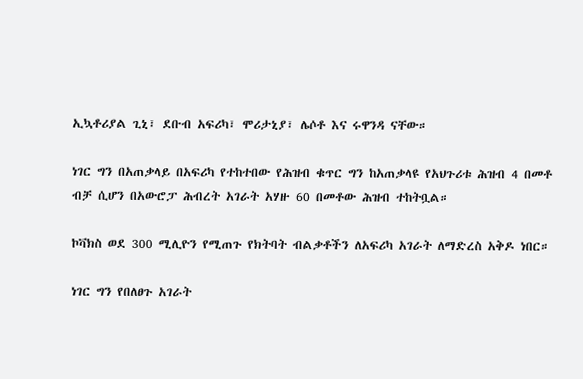ኢኳቶሪያል ጊኒ፣ ደቡብ አፍሪካ፣ ሞሪታኒያ፣ ሌሶቶ እና ሩዋንዳ ናቸው።

ነገር ግን በአጠቃላይ በአፍሪካ የተከተበው የሕዝብ ቁጥር ግን ከአጠቃላዩ የአህጉሪቱ ሕዝብ 4 በመቶ ብቻ ሲሆን በአውሮፓ ሕብረት አገራት አሃዙ 60 በመቶው ሕዝብ ተከትቧል።

ኮቫክስ ወደ 300 ሚሊዮን የሚጠጉ የክትባት ብልቃቶችን ለአፍሪካ አገራት ለማድረስ አቅዶ ነበር።

ነገር ግን የበለፀጉ አገራት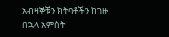አብዛኞቹን ክትባቶችን ከገዙ በኋላ አምስት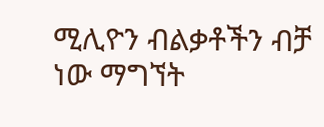ሚሊዮን ብልቃቶችን ብቻ ነው ማግኘት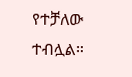የተቻለው ተብሏል።